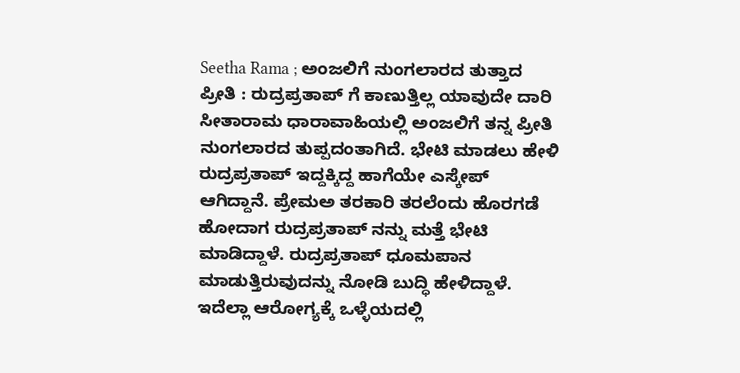Seetha Rama ; ಅಂಜಲಿಗೆ ನುಂಗಲಾರದ ತುತ್ತಾದ ಪ್ರೀತಿ : ರುದ್ರಪ್ರತಾಪ್ ಗೆ ಕಾಣುತ್ತಿಲ್ಲ ಯಾವುದೇ ದಾರಿ
ಸೀತಾರಾಮ ಧಾರಾವಾಹಿಯಲ್ಲಿ ಅಂಜಲಿಗೆ ತನ್ನ ಪ್ರೀತಿ ನುಂಗಲಾರದ ತುಪ್ಪದಂತಾಗಿದೆ. ಭೇಟಿ ಮಾಡಲು ಹೇಳಿ ರುದ್ರಪ್ರತಾಪ್ ಇದ್ದಕ್ಕಿದ್ದ ಹಾಗೆಯೇ ಎಸ್ಕೇಪ್ ಆಗಿದ್ದಾನೆ. ಪ್ರೇಮಅ ತರಕಾರಿ ತರಲೆಂದು ಹೊರಗಡೆ ಹೋದಾಗ ರುದ್ರಪ್ರತಾಪ್ ನನ್ನು ಮತ್ತೆ ಭೇಟಿ ಮಾಡಿದ್ದಾಳೆ. ರುದ್ರಪ್ರತಾಪ್ ಧೂಮಪಾನ ಮಾಡುತ್ತಿರುವುದನ್ನು ನೋಡಿ ಬುದ್ಧಿ ಹೇಳಿದ್ದಾಳೆ. ಇದೆಲ್ಲಾ ಆರೋಗ್ಯಕ್ಕೆ ಒಳ್ಳೆಯದಲ್ಲಿ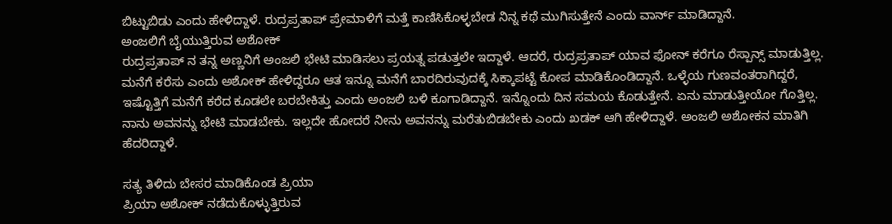ಬಿಟ್ಟುಬಿಡು ಎಂದು ಹೇಳಿದ್ದಾಳೆ. ರುದ್ರಪ್ರತಾಪ್ ಪ್ರೇಮಾಳಿಗೆ ಮತ್ತೆ ಕಾಣಿಸಿಕೊಳ್ಳಬೇಡ ನಿನ್ನ ಕಥೆ ಮುಗಿಸುತ್ತೇನೆ ಎಂದು ವಾರ್ನ್ ಮಾಡಿದ್ದಾನೆ.
ಅಂಜಲಿಗೆ ಬೈಯುತ್ತಿರುವ ಅಶೋಕ್
ರುದ್ರಪ್ರತಾಪ್ ನ ತನ್ನ ಅಣ್ಣನಿಗೆ ಅಂಜಲಿ ಭೇಟಿ ಮಾಡಿಸಲು ಪ್ರಯತ್ನ ಪಡುತ್ತಲೇ ಇದ್ದಾಳೆ. ಆದರೆ, ರುದ್ರಪ್ರತಾಪ್ ಯಾವ ಫೋನ್ ಕರೆಗೂ ರೆಸ್ಪಾನ್ಸ್ ಮಾಡುತ್ತಿಲ್ಲ. ಮನೆಗೆ ಕರೆಸು ಎಂದು ಅಶೋಕ್ ಹೇಳಿದ್ದರೂ ಆತ ಇನ್ನೂ ಮನೆಗೆ ಬಾರದಿರುವುದಕ್ಕೆ ಸಿಕ್ಕಾಪಟ್ಟೆ ಕೋಪ ಮಾಡಿಕೊಂಡಿದ್ದಾನೆ. ಒಳ್ಳೆಯ ಗುಣವಂತರಾಗಿದ್ದರೆ, ಇಷ್ಟೊತ್ತಿಗೆ ಮನೆಗೆ ಕರೆದ ಕೂಡಲೇ ಬರಬೇಕಿತ್ತು ಎಂದು ಅಂಜಲಿ ಬಳಿ ಕೂಗಾಡಿದ್ದಾನೆ. ಇನ್ನೊಂದು ದಿನ ಸಮಯ ಕೊಡುತ್ತೇನೆ. ಏನು ಮಾಡುತ್ತೀಯೋ ಗೊತ್ತಿಲ್ಲ. ನಾನು ಅವನನ್ನು ಭೇಟಿ ಮಾಡಬೇಕು. ಇಲ್ಲದೇ ಹೋದರೆ ನೀನು ಅವನನ್ನು ಮರೆತುಬಿಡಬೇಕು ಎಂದು ಖಡಕ್ ಆಗಿ ಹೇಳಿದ್ದಾಳೆ. ಅಂಜಲಿ ಅಶೋಕನ ಮಾತಿಗಿ ಹೆದರಿದ್ದಾಳೆ.

ಸತ್ಯ ತಿಳಿದು ಬೇಸರ ಮಾಡಿಕೊಂಡ ಪ್ರಿಯಾ
ಪ್ರಿಯಾ ಅಶೋಕ್ ನಡೆದುಕೊಳ್ಳುತ್ತಿರುವ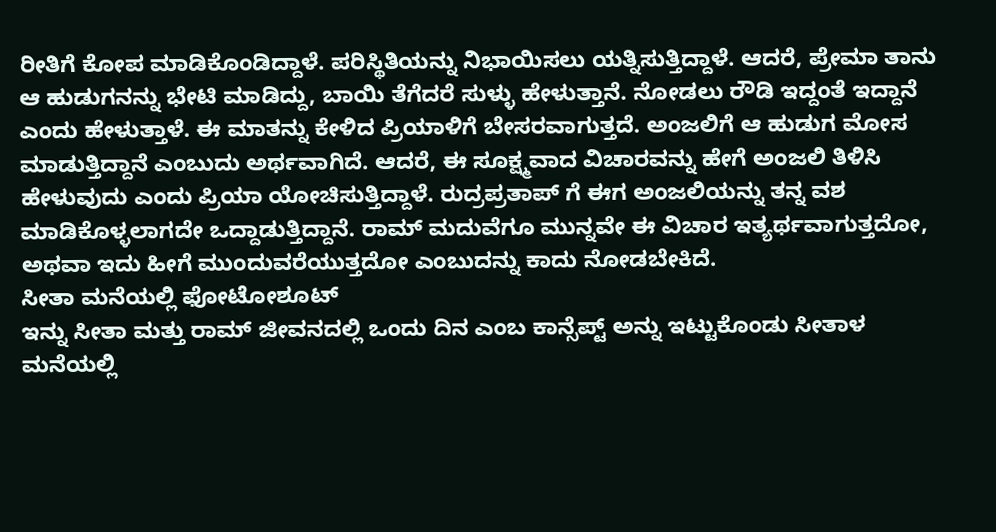ರೀತಿಗೆ ಕೋಪ ಮಾಡಿಕೊಂಡಿದ್ದಾಳೆ. ಪರಿಸ್ಥಿತಿಯನ್ನು ನಿಭಾಯಿಸಲು ಯತ್ನಿಸುತ್ತಿದ್ದಾಳೆ. ಆದರೆ, ಪ್ರೇಮಾ ತಾನು ಆ ಹುಡುಗನನ್ನು ಭೇಟಿ ಮಾಡಿದ್ದು, ಬಾಯಿ ತೆಗೆದರೆ ಸುಳ್ಳು ಹೇಳುತ್ತಾನೆ. ನೋಡಲು ರೌಡಿ ಇದ್ದಂತೆ ಇದ್ದಾನೆ ಎಂದು ಹೇಳುತ್ತಾಳೆ. ಈ ಮಾತನ್ನು ಕೇಳಿದ ಪ್ರಿಯಾಳಿಗೆ ಬೇಸರವಾಗುತ್ತದೆ. ಅಂಜಲಿಗೆ ಆ ಹುಡುಗ ಮೋಸ ಮಾಡುತ್ತಿದ್ದಾನೆ ಎಂಬುದು ಅರ್ಥವಾಗಿದೆ. ಆದರೆ, ಈ ಸೂಕ್ಷ್ಮವಾದ ವಿಚಾರವನ್ನು ಹೇಗೆ ಅಂಜಲಿ ತಿಳಿಸಿ ಹೇಳುವುದು ಎಂದು ಪ್ರಿಯಾ ಯೋಚಿಸುತ್ತಿದ್ದಾಳೆ. ರುದ್ರಪ್ರತಾಪ್ ಗೆ ಈಗ ಅಂಜಲಿಯನ್ನು ತನ್ನ ವಶ ಮಾಡಿಕೊಳ್ಳಲಾಗದೇ ಒದ್ದಾಡುತ್ತಿದ್ದಾನೆ. ರಾಮ್ ಮದುವೆಗೂ ಮುನ್ನವೇ ಈ ವಿಚಾರ ಇತ್ಯರ್ಥವಾಗುತ್ತದೋ, ಅಥವಾ ಇದು ಹೀಗೆ ಮುಂದುವರೆಯುತ್ತದೋ ಎಂಬುದನ್ನು ಕಾದು ನೋಡಬೇಕಿದೆ.
ಸೀತಾ ಮನೆಯಲ್ಲಿ ಫೋಟೋಶೂಟ್
ಇನ್ನು ಸೀತಾ ಮತ್ತು ರಾಮ್ ಜೀವನದಲ್ಲಿ ಒಂದು ದಿನ ಎಂಬ ಕಾನ್ಸೆಪ್ಟ್ ಅನ್ನು ಇಟ್ಟುಕೊಂಡು ಸೀತಾಳ ಮನೆಯಲ್ಲಿ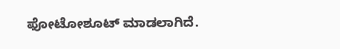ಫೋಟೋಶೂಟ್ ಮಾಡಲಾಗಿದೆ.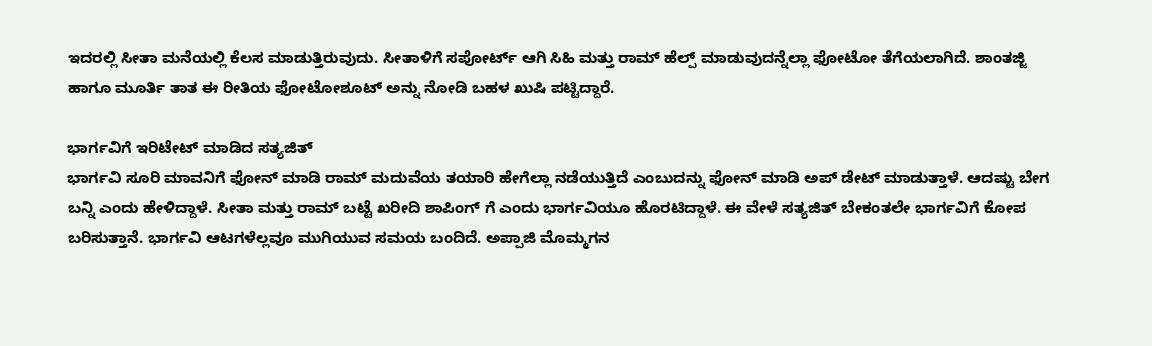ಇದರಲ್ಲಿ ಸೀತಾ ಮನೆಯಲ್ಲಿ ಕೆಲಸ ಮಾಡುತ್ತಿರುವುದು. ಸೀತಾಳಿಗೆ ಸಪೋರ್ಟ್ ಆಗಿ ಸಿಹಿ ಮತ್ತು ರಾಮ್ ಹೆಲ್ಪ್ ಮಾಡುವುದನ್ನೆಲ್ಲಾ ಫೋಟೋ ತೆಗೆಯಲಾಗಿದೆ. ಶಾಂತಜ್ಜಿ ಹಾಗೂ ಮೂರ್ತಿ ತಾತ ಈ ರೀತಿಯ ಫೋಟೋಶೂಟ್ ಅನ್ನು ನೋಡಿ ಬಹಳ ಖುಷಿ ಪಟ್ಟಿದ್ದಾರೆ.

ಭಾರ್ಗವಿಗೆ ಇರಿಟೇಟ್ ಮಾಡಿದ ಸತ್ಯಜಿತ್
ಭಾರ್ಗವಿ ಸೂರಿ ಮಾವನಿಗೆ ಫೋನ್ ಮಾಡಿ ರಾಮ್ ಮದುವೆಯ ತಯಾರಿ ಹೇಗೆಲ್ಲಾ ನಡೆಯುತ್ತಿದೆ ಎಂಬುದನ್ನು ಫೋನ್ ಮಾಡಿ ಅಪ್ ಡೇಟ್ ಮಾಡುತ್ತಾಳೆ. ಆದಷ್ಟು ಬೇಗ ಬನ್ನಿ ಎಂದು ಹೇಳಿದ್ದಾಳೆ. ಸೀತಾ ಮತ್ತು ರಾಮ್ ಬಟ್ಟೆ ಖರೀದಿ ಶಾಪಿಂಗ್ ಗೆ ಎಂದು ಭಾರ್ಗವಿಯೂ ಹೊರಟಿದ್ದಾಳೆ. ಈ ವೇಳೆ ಸತ್ಯಜಿತ್ ಬೇಕಂತಲೇ ಭಾರ್ಗವಿಗೆ ಕೋಪ ಬರಿಸುತ್ತಾನೆ. ಭಾರ್ಗವಿ ಆಟಗಳೆಲ್ಲವೂ ಮುಗಿಯುವ ಸಮಯ ಬಂದಿದೆ. ಅಪ್ಪಾಜಿ ಮೊಮ್ಮಗನ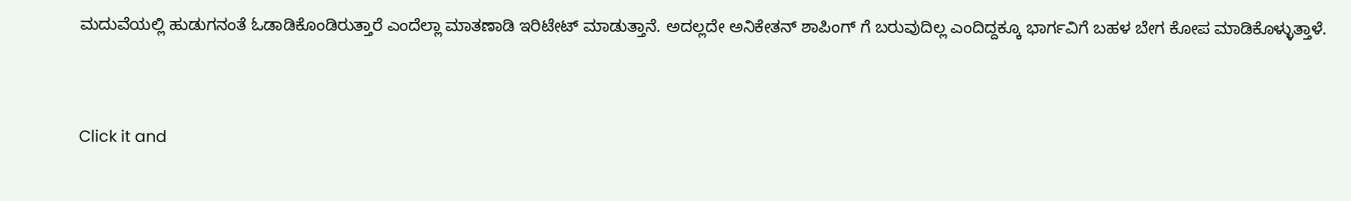ಮದುವೆಯಲ್ಲಿ ಹುಡುಗನಂತೆ ಓಡಾಡಿಕೊಂಡಿರುತ್ತಾರೆ ಎಂದೆಲ್ಲಾ ಮಾತಣಾಡಿ ಇರಿಟೇಟ್ ಮಾಡುತ್ತಾನೆ. ಅದಲ್ಲದೇ ಅನಿಕೇತನ್ ಶಾಪಿಂಗ್ ಗೆ ಬರುವುದಿಲ್ಲ ಎಂದಿದ್ದಕ್ಕೂ ಭಾರ್ಗವಿಗೆ ಬಹಳ ಬೇಗ ಕೋಪ ಮಾಡಿಕೊಳ್ಳುತ್ತಾಳೆ.


Click it and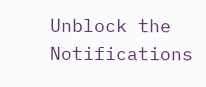Unblock the Notifications